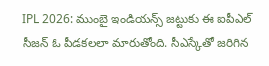IPL 2026: ముంబై ఇండియన్స్ జట్టుకు ఈ ఐపీఎల్ సీజన్ ఓ పీడకలలా మారుతోంది. సీఎస్కేతో జరిగిన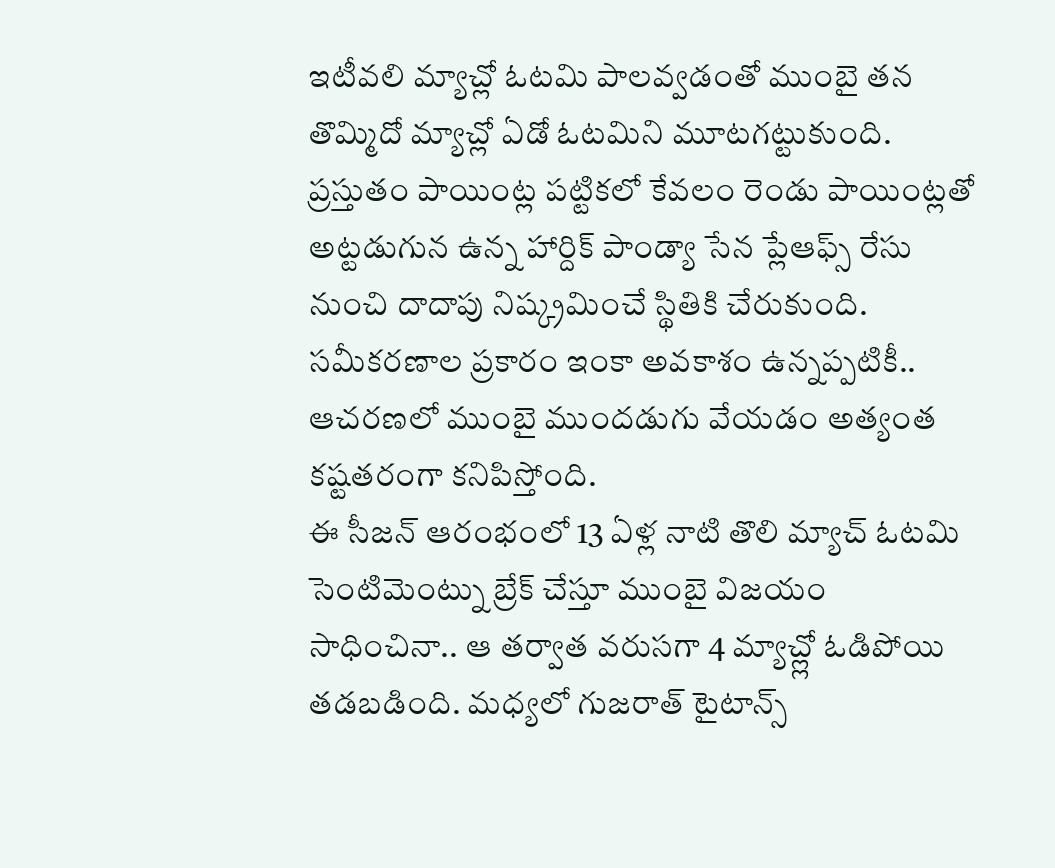ఇటీవలి మ్యాచ్లో ఓటమి పాలవ్వడంతో ముంబై తన తొమ్మిదో మ్యాచ్లో ఏడో ఓటమిని మూటగట్టుకుంది. ప్రస్తుతం పాయింట్ల పట్టికలో కేవలం రెండు పాయింట్లతో అట్టడుగున ఉన్న హార్దిక్ పాండ్యా సేన ప్లేఆఫ్స్ రేసు నుంచి దాదాపు నిష్క్రమించే స్థితికి చేరుకుంది. సమీకరణాల ప్రకారం ఇంకా అవకాశం ఉన్నప్పటికీ.. ఆచరణలో ముంబై ముందడుగు వేయడం అత్యంత కష్టతరంగా కనిపిస్తోంది.
ఈ సీజన్ ఆరంభంలో 13 ఏళ్ల నాటి తొలి మ్యాచ్ ఓటమి సెంటిమెంట్ను బ్రేక్ చేస్తూ ముంబై విజయం సాధించినా.. ఆ తర్వాత వరుసగా 4 మ్యాచ్ల్లో ఓడిపోయి తడబడింది. మధ్యలో గుజరాత్ టైటాన్స్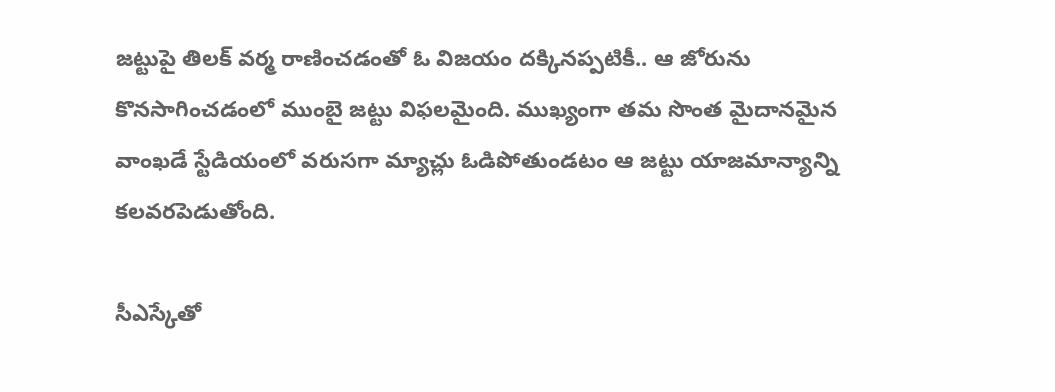జట్టుపై తిలక్ వర్మ రాణించడంతో ఓ విజయం దక్కినప్పటికీ.. ఆ జోరును కొనసాగించడంలో ముంబై జట్టు విఫలమైంది. ముఖ్యంగా తమ సొంత మైదానమైన వాంఖడే స్టేడియంలో వరుసగా మ్యాచ్లు ఓడిపోతుండటం ఆ జట్టు యాజమాన్యాన్ని కలవరపెడుతోంది.

సీఎస్కేతో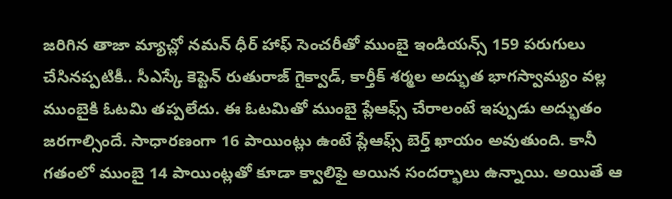జరిగిన తాజా మ్యాచ్లో నమన్ ధీర్ హాఫ్ సెంచరీతో ముంబై ఇండియన్స్ 159 పరుగులు చేసినప్పటికీ.. సీఎస్కే కెప్టెన్ రుతురాజ్ గైక్వాడ్, కార్తీక్ శర్మల అద్భుత భాగస్వామ్యం వల్ల ముంబైకి ఓటమి తప్పలేదు. ఈ ఓటమితో ముంబై ప్లేఆఫ్స్ చేరాలంటే ఇప్పుడు అద్భుతం జరగాల్సిందే. సాధారణంగా 16 పాయింట్లు ఉంటే ప్లేఆఫ్స్ బెర్త్ ఖాయం అవుతుంది. కానీ గతంలో ముంబై 14 పాయింట్లతో కూడా క్వాలిఫై అయిన సందర్భాలు ఉన్నాయి. అయితే ఆ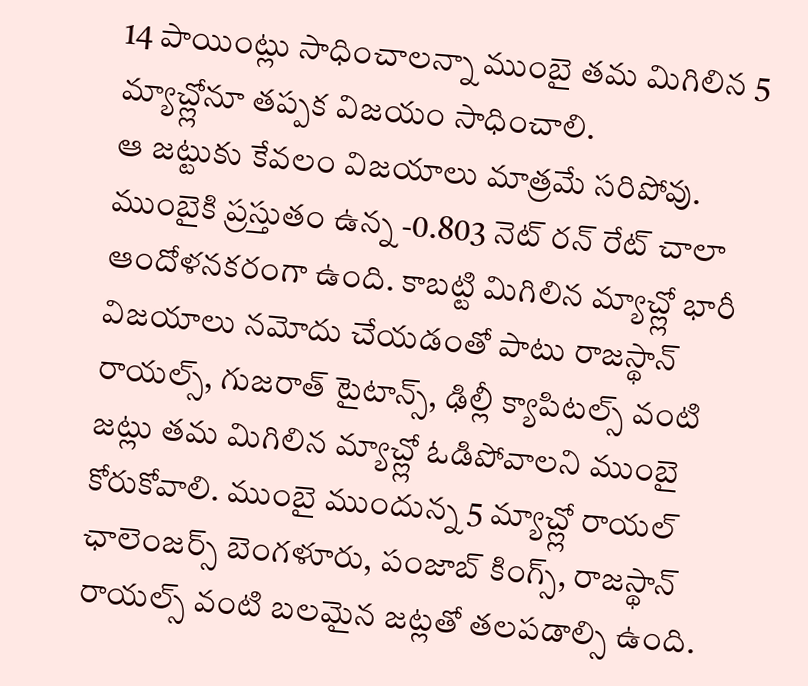14 పాయింట్లు సాధించాలన్నా ముంబై తమ మిగిలిన 5 మ్యాచ్ల్లోనూ తప్పక విజయం సాధించాలి.
ఆ జట్టుకు కేవలం విజయాలు మాత్రమే సరిపోవు. ముంబైకి ప్రస్తుతం ఉన్న -0.803 నెట్ రన్ రేట్ చాలా ఆందోళనకరంగా ఉంది. కాబట్టి మిగిలిన మ్యాచ్ల్లో భారీ విజయాలు నమోదు చేయడంతో పాటు రాజస్థాన్ రాయల్స్, గుజరాత్ టైటాన్స్, ఢిల్లీ క్యాపిటల్స్ వంటి జట్లు తమ మిగిలిన మ్యాచ్ల్లో ఓడిపోవాలని ముంబై కోరుకోవాలి. ముంబై ముందున్న 5 మ్యాచ్ల్లో రాయల్ ఛాలెంజర్స్ బెంగళూరు, పంజాబ్ కింగ్స్, రాజస్థాన్ రాయల్స్ వంటి బలమైన జట్లతో తలపడాల్సి ఉంది.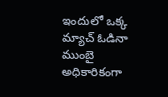ఇందులో ఒక్క మ్యాచ్ ఓడినా ముంబై అధికారికంగా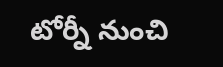టోర్నీ నుంచి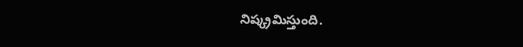నిష్క్రమిస్తుంది.